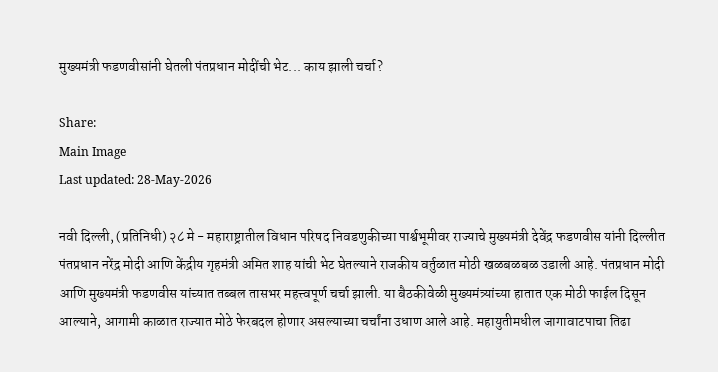मुख्यमंत्री फडणवीसांनी घेतली पंतप्रधान मोदींची भेट... काय झाली चर्चा?

Share:
Main Image
Last updated: 28-May-2026

नवी दिल्ली, (प्रतिनिधी) २८ मे - महाराष्ट्रातील विधान परिषद निवडणुकीच्या पार्श्वभूमीवर राज्याचे मुख्यमंत्री देवेंद्र फडणवीस यांनी दिल्लीत पंतप्रधान नरेंद्र मोदी आणि केंद्रीय गृहमंत्री अमित शाह यांची भेट घेतल्याने राजकीय वर्तुळात मोठी खळबळबळ उडाली आहे. पंतप्रधान मोदी आणि मुख्यमंत्री फडणवीस यांच्यात तब्बल तासभर महत्त्वपूर्ण चर्चा झाली. या बैठकीवेळी मुख्यमंत्र्यांच्या हातात एक मोठी फाईल दिसून आल्याने, आगामी काळात राज्यात मोठे फेरबदल होणार असल्याच्या चर्चांना उधाण आले आहे. महायुतीमधील जागावाटपाचा तिढा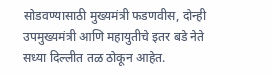सोडवण्यासाठी मुख्यमंत्री फडणवीस, दोन्ही उपमुख्यमंत्री आणि महायुतीचे इतर बडे नेते सध्या दिल्लीत तळ ठोकून आहेत.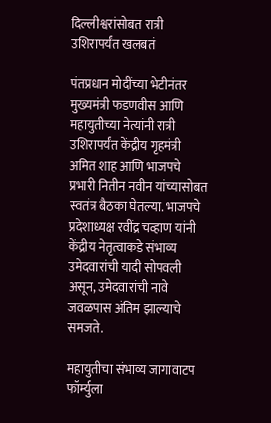दिल्लीश्वरांसोबत रात्री उशिरापर्यंत खलबतं

पंतप्रधान मोदींच्या भेटीनंतर मुख्यमंत्री फडणवीस आणि महायुतीच्या नेत्यांनी रात्री उशिरापर्यंत केंद्रीय गृहमंत्री अमित शाह आणि भाजपचे प्रभारी नितीन नवीन यांच्यासोबत स्वतंत्र बैठका घेतल्या. भाजपचे प्रदेशाध्यक्ष रवींद्र चव्हाण यांनी केंद्रीय नेतृत्वाकडे संभाव्य उमेदवारांची यादी सोपवली असून, उमेदवारांची नावे जवळपास अंतिम झाल्याचे समजते.

महायुतीचा संभाव्य जागावाटप फॉर्म्युला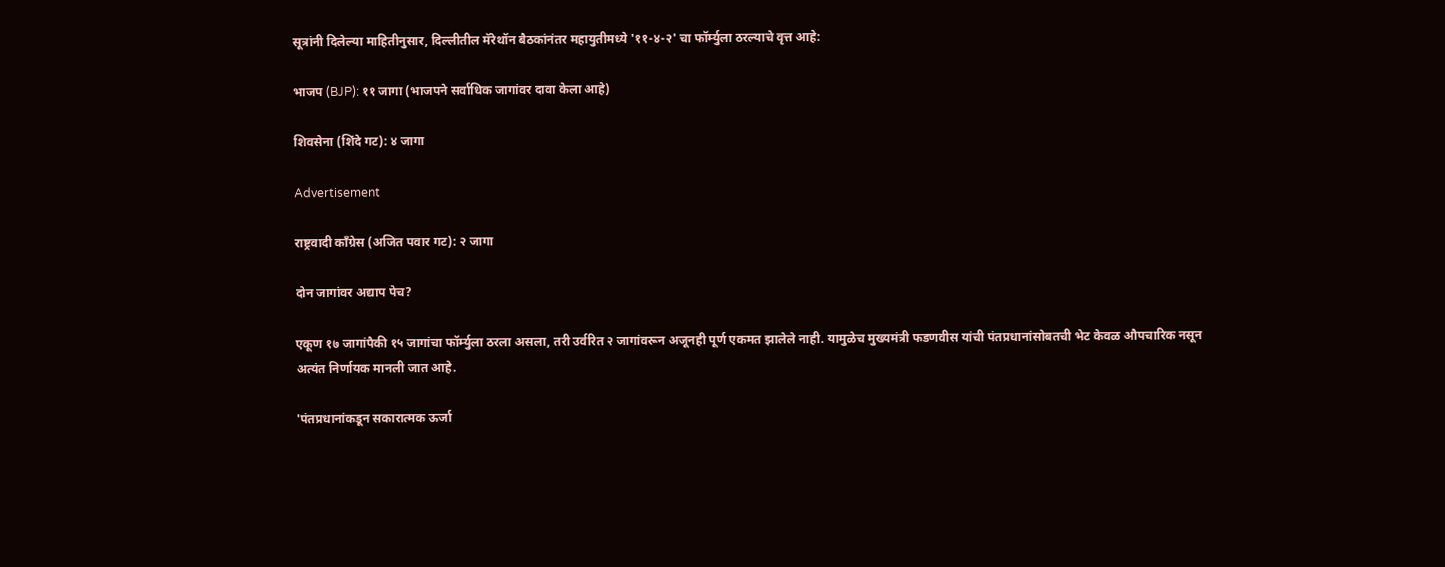सूत्रांनी दिलेल्या माहितीनुसार, दिल्लीतील मॅरेथॉन बैठकांनंतर महायुतीमध्ये '११-४-२' चा फॉर्म्युला ठरल्याचे वृत्त आहे:

भाजप (BJP): ११ जागा (भाजपने सर्वाधिक जागांवर दावा केला आहे)

शिवसेना (शिंदे गट): ४ जागा

Advertisement

राष्ट्रवादी काँग्रेस (अजित पवार गट): २ जागा

दोन जागांवर अद्याप पेच?

एकूण १७ जागांपैकी १५ जागांचा फॉर्म्युला ठरला असला, तरी उर्वरित २ जागांवरून अजूनही पूर्ण एकमत झालेले नाही. यामुळेच मुख्यमंत्री फडणवीस यांची पंतप्रधानांसोबतची भेट केवळ औपचारिक नसून अत्यंत निर्णायक मानली जात आहे.

'पंतप्रधानांकडून सकारात्मक ऊर्जा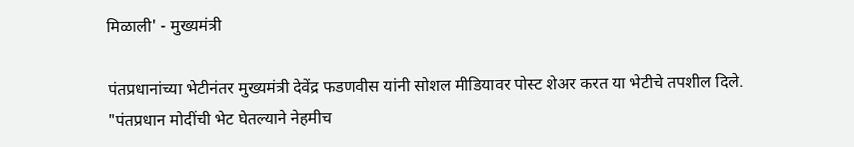मिळाली' - मुख्यमंत्री

पंतप्रधानांच्या भेटीनंतर मुख्यमंत्री देवेंद्र फडणवीस यांनी सोशल मीडियावर पोस्ट शेअर करत या भेटीचे तपशील दिले. "पंतप्रधान मोदींची भेट घेतल्याने नेहमीच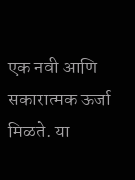एक नवी आणि सकारात्मक ऊर्जा मिळते. या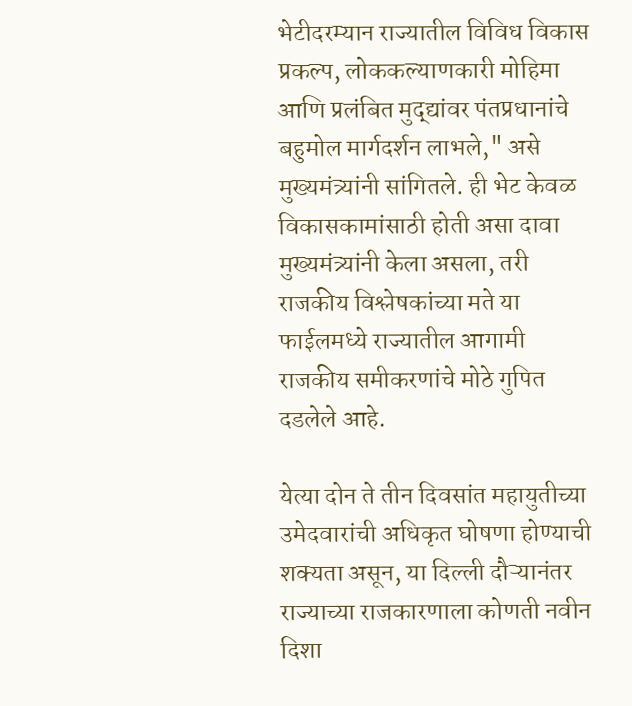भेटीदरम्यान राज्यातील विविध विकास प्रकल्प, लोककल्याणकारी मोहिमा आणि प्रलंबित मुद्द्यांवर पंतप्रधानांचे बहुमोल मार्गदर्शन लाभले," असे मुख्यमंत्र्यांनी सांगितले. ही भेट केवळ विकासकामांसाठी होती असा दावा मुख्यमंत्र्यांनी केला असला, तरी राजकीय विश्लेषकांच्या मते या फाईलमध्ये राज्यातील आगामी राजकीय समीकरणांचे मोठे गुपित दडलेले आहे.

येत्या दोन ते तीन दिवसांत महायुतीच्या उमेदवारांची अधिकृत घोषणा होण्याची शक्यता असून, या दिल्ली दौऱ्यानंतर राज्याच्या राजकारणाला कोणती नवीन दिशा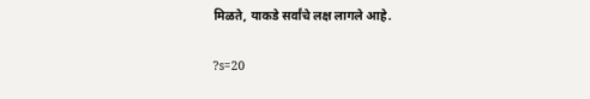मिळते, याकडे सर्वांचे लक्ष लागले आहे.

?s=20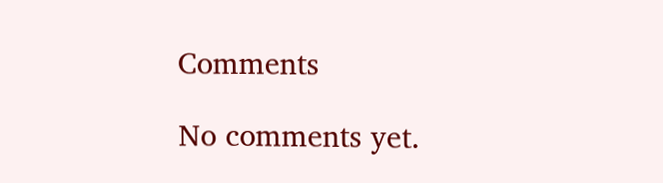Comments

No comments yet.